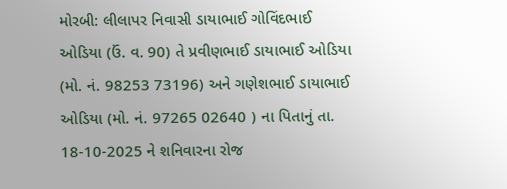મોરબી: લીલાપર નિવાસી ડાયાભાઈ ગોવિંદભાઈ ઓડિયા (ઉં. વ. 90) તે પ્રવીણભાઈ ડાયાભાઈ ઓડિયા (મો. નં. 98253 73196) અને ગણેશભાઈ ડાયાભાઈ ઓડિયા (મો. નં. 97265 02640 ) ના પિતાનું તા. 18-10-2025 ને શનિવારના રોજ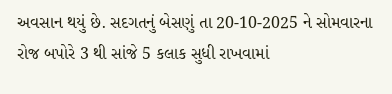અવસાન થયું છે. સદગતનું બેસણું તા 20-10-2025 ને સોમવારના રોજ બપોરે 3 થી સાંજે 5 કલાક સુધી રાખવામાં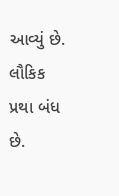આવ્યું છે. લૌકિક પ્રથા બંધ છે.